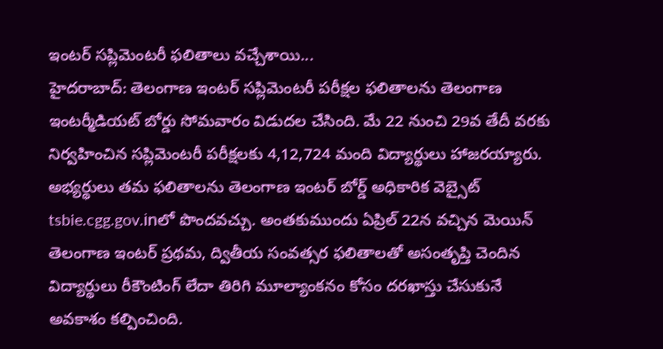ఇంటర్ సప్లిమెంటరీ ఫలితాలు వచ్చేశాయి...
హైదరాబాద్: తెలంగాణ ఇంటర్ సప్లిమెంటరీ పరీక్షల ఫలితాలను తెలంగాణ ఇంటర్మీడియట్ బోర్డు సోమవారం విడుదల చేసింది. మే 22 నుంచి 29వ తేదీ వరకు నిర్వహించిన సప్లిమెంటరీ పరీక్షలకు 4,12,724 మంది విద్యార్థులు హాజరయ్యారు. అభ్యర్థులు తమ ఫలితాలను తెలంగాణ ఇంటర్ బోర్డ్ అధికారిక వెబ్సైట్ tsbie.cgg.gov.inలో పొందవచ్చు. అంతకుముందు ఏప్రిల్ 22న వచ్చిన మెయిన్ తెలంగాణ ఇంటర్ ప్రథమ, ద్వితీయ సంవత్సర ఫలితాలతో అసంతృప్తి చెందిన విద్యార్థులు రీకౌంటింగ్ లేదా తిరిగి మూల్యాంకనం కోసం దరఖాస్తు చేసుకునే అవకాశం కల్పించింది.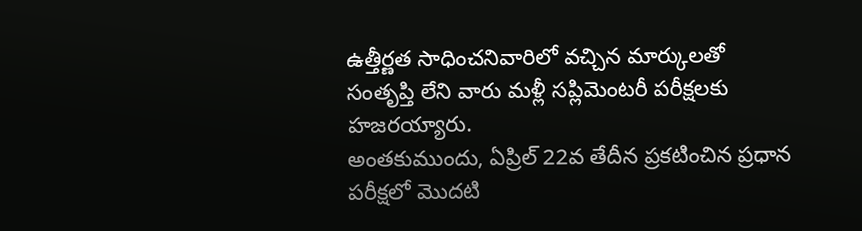ఉత్తీర్ణత సాధించనివారిలో వచ్చిన మార్కులతో సంతృప్తి లేని వారు మళ్లీ సప్లిమెంటరీ పరీక్షలకు హజరయ్యారు.
అంతకుముందు, ఏప్రిల్ 22వ తేదీన ప్రకటించిన ప్రధాన పరీక్షలో మొదటి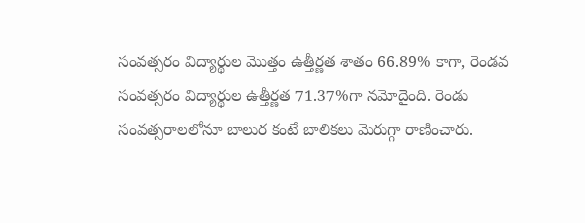సంవత్సరం విద్యార్థుల మొత్తం ఉత్తీర్ణత శాతం 66.89% కాగా, రెండవ సంవత్సరం విద్యార్థుల ఉత్తీర్ణత 71.37%గా నమోదైంది. రెండు సంవత్సరాలలోనూ బాలుర కంటే బాలికలు మెరుగ్గా రాణించారు.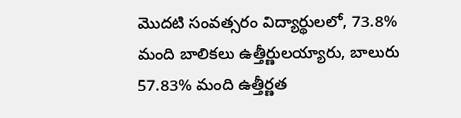మొదటి సంవత్సరం విద్యార్థులలో, 73.8% మంది బాలికలు ఉత్తీర్ణులయ్యారు, బాలురు 57.83% మంది ఉత్తీర్ణత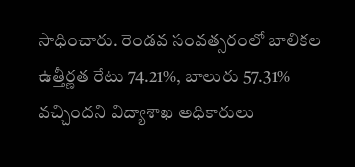సాధించారు. రెండవ సంవత్సరంలో బాలికల ఉత్తీర్ణత రేటు 74.21%, బాలురు 57.31% వచ్చిందని విద్యాశాఖ అధికారులు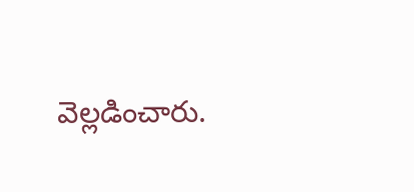వెల్లడించారు.